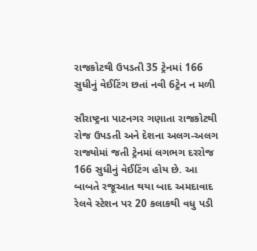રાજકોટથી ઉપડતી 35 ટ્રેનમાં 166 સુધીનું વેઈટિંગ છતાં નવી 6ટ્રેન ન મળી

સૌરાષ્ટ્રના પાટનગર ગણાતા રાજકોટથી રોજ ઉપડતી અને દેશના અલગ-અલગ રાજ્યોમાં જતી ટ્રેનમાં લગભગ દરરોજ 166 સુધીનું વેઈટિંગ હોય છે. આ બાબતે રજૂઆત થયા બાદ અમદાવાદ રેલવે સ્ટેશન પર 20 કલાકથી વધુ પડી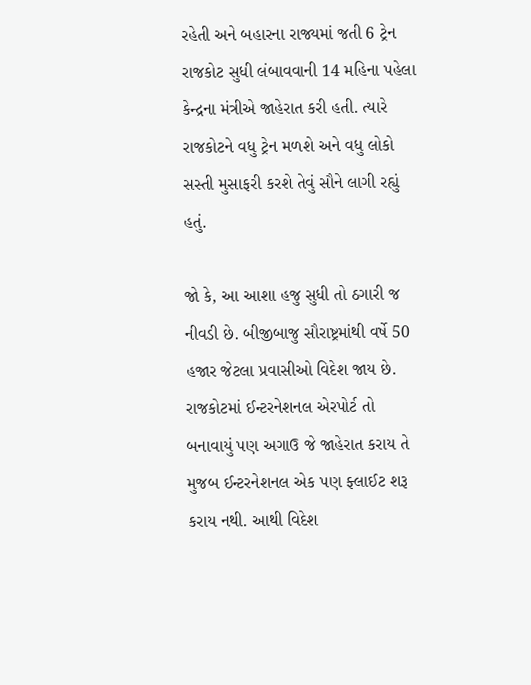રહેતી અને બહારના રાજ્યમાં જતી 6 ટ્રેન રાજકોટ સુધી લંબાવવાની 14 મહિના પહેલા કેન્દ્રના મંત્રીએ જાહેરાત કરી હતી. ત્યારે રાજકોટને વધુ ટ્રેન મળશે અને વધુ લોકો સસ્તી મુસાફરી કરશે તેવું સૌને લાગી રહ્યું હતું.

જો કે, આ આશા હજુ સુધી તો ઠગારી જ નીવડી છે. બીજીબાજુ સૌરાષ્ટ્રમાંથી વર્ષે 50 હજાર જેટલા પ્રવાસીઓ વિદેશ જાય છે. રાજકોટમાં ઈન્ટરનેશનલ એરપોર્ટ તો બનાવાયું પણ અગાઉ જે જાહેરાત કરાય તે મુજબ ઈન્ટરનેશનલ એક પણ ફ્લાઈટ શરૂ કરાય નથી. આથી વિદેશ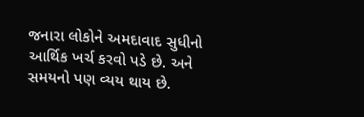જનારા લોકોને અમદાવાદ સુધીનો આર્થિક ખર્ચ કરવો પડે છે. અને સમયનો પણ વ્યય થાય છે.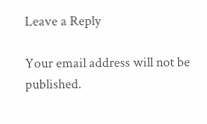Leave a Reply

Your email address will not be published.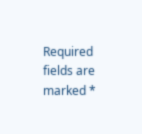Required fields are marked *